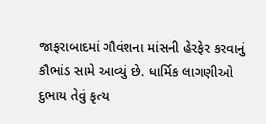જાફરાબાદમાં ગૌવંશના માંસની હેરફેર કરવાનું કૌભાંડ સામે આવ્યું છે. ધાર્મિક લાગણીઓ દુભાય તેવું કૃત્ય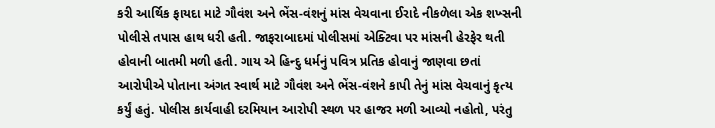કરી આર્થિક ફાયદા માટે ગૌવંશ અને ભેંસ-વંશનું માંસ વેચવાના ઈરાદે નીકળેલા એક શખ્સની પોલીસે તપાસ હાથ ધરી હતી. જાફરાબાદમાં પોલીસમાં એક્ટિવા પર માંસની હેરફેર થતી હોવાની બાતમી મળી હતી. ગાય એ હિન્દુ ધર્મનું પવિત્ર પ્રતિક હોવાનું જાણવા છતાં આરોપીએ પોતાના અંગત સ્વાર્થ માટે ગૌવંશ અને ભેંસ-વંશને કાપી તેનું માંસ વેચવાનું કૃત્ય કર્યું હતું. પોલીસ કાર્યવાહી દરમિયાન આરોપી સ્થળ પર હાજર મળી આવ્યો નહોતો, પરંતુ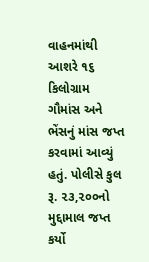વાહનમાંથી આશરે ૧૬ કિલોગ્રામ ગૌમાંસ અને ભેંસનું માંસ જપ્ત કરવામાં આવ્યું હતું. પોલીસે કુલ રૂ. ૨૩,૨૦૦નો મુદ્દામાલ જપ્ત કર્યો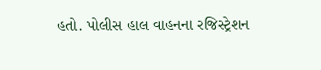હતો. પોલીસ હાલ વાહનના રજિસ્ટ્રેશન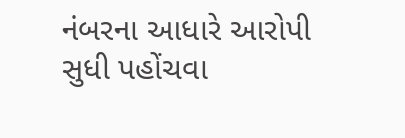નંબરના આધારે આરોપી સુધી પહોંચવા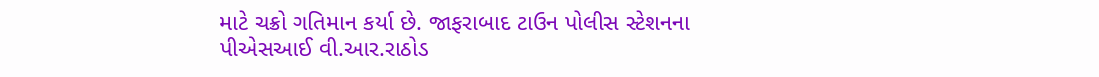માટે ચક્રો ગતિમાન કર્યા છે. જાફરાબાદ ટાઉન પોલીસ સ્ટેશનના પીએસઆઈ વી.આર.રાઠોડ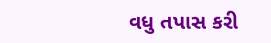વધુ તપાસ કરી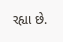રહ્યા છે.